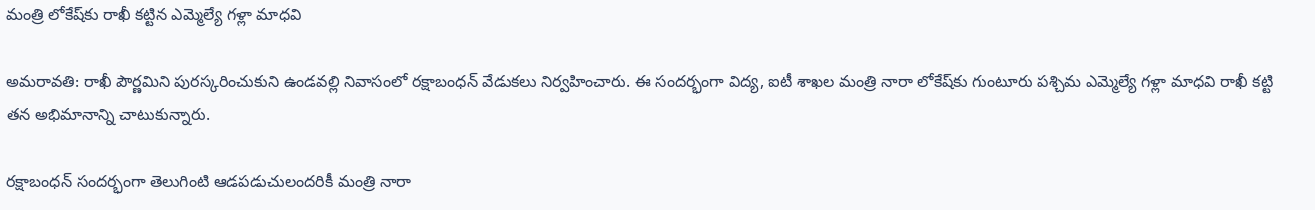మంత్రి లోకేష్‌కు రాఖీ కట్టిన ఎమ్మెల్యే గళ్లా మాధవి

అమరావతి: రాఖీ పౌర్ణమిని పురస్కరించుకుని ఉండవల్లి నివాసంలో రక్షాబంధన్ వేడుకలు నిర్వహించారు. ఈ సందర్భంగా విద్య, ఐటీ శాఖల మంత్రి నారా లోకేష్‌కు గుంటూరు పశ్చిమ ఎమ్మెల్యే గళ్లా మాధవి రాఖీ కట్టి తన అభిమానాన్ని చాటుకున్నారు.

రక్షాబంధన్ సందర్భంగా తెలుగింటి ఆడపడుచులందరికీ మంత్రి నారా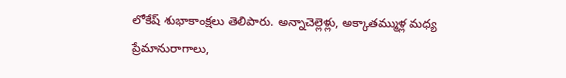లోకేష్ శుభాకాంక్షలు తెలిపారు. అన్నాచెల్లెళ్లు, అక్కాతమ్ముళ్ల మధ్య ప్రేమానురాగాలు,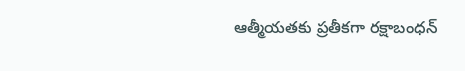ఆత్మీయతకు ప్రతీకగా రక్షాబంధన్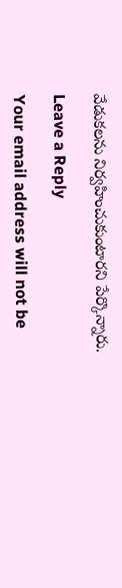వేడుకలను నిర్వహించుకుంటారని పేర్కొన్నారు.

Leave a Reply

Your email address will not be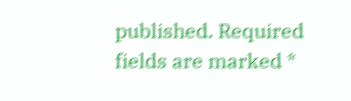published. Required fields are marked *